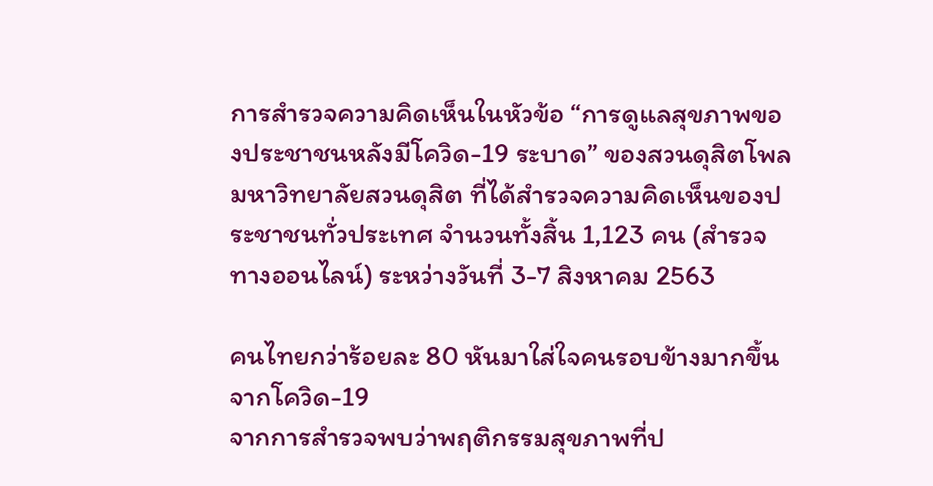การสำรวจความคิดเห็นในหัวข้อ “การดูแลสุขภาพของประชาชนหลังมีโควิด-19 ระบาด” ของสวนดุสิตโพล มหาวิทยาลัยสวนดุสิต ที่ได้สำรวจความคิดเห็นของประชาชนทั่วประเทศ จำนวนทั้งสิ้น 1,123 คน (สำรวจทางออนไลน์) ระหว่างวันที่ 3-7 สิงหาคม 2563

คนไทยกว่าร้อยละ 80 หันมาใส่ใจคนรอบข้างมากขึ้นจากโควิด-19
จากการสำรวจพบว่าพฤติกรรมสุขภาพที่ป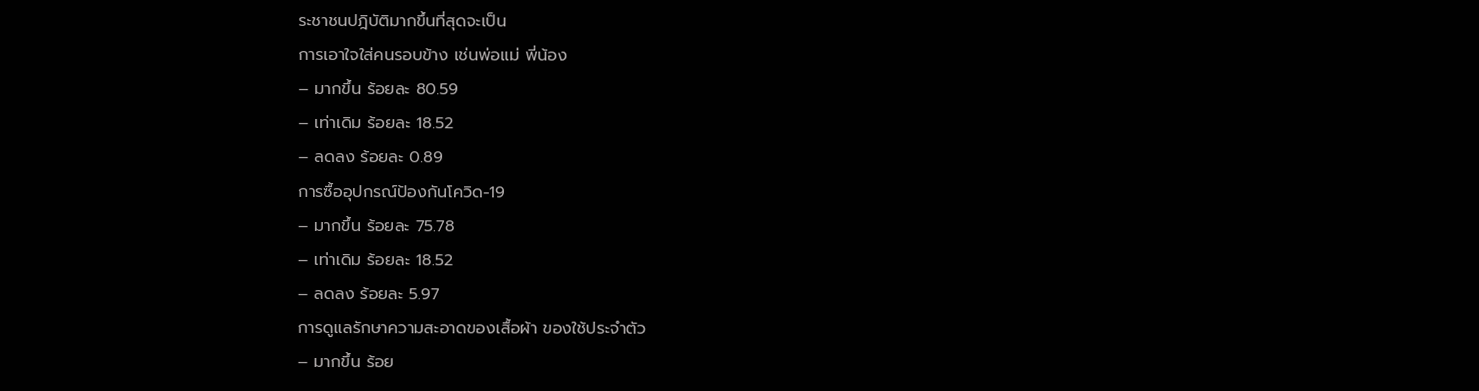ระชาชนปฎิบัติมากขึ้นที่สุดจะเป็น
การเอาใจใส่คนรอบข้าง เช่นพ่อแม่ พี่น้อง
– มากขึ้น ร้อยละ 80.59
– เท่าเดิม ร้อยละ 18.52
– ลดลง ร้อยละ 0.89
การซื้ออุปกรณ์ป้องกันโควิด-19
– มากขึ้น ร้อยละ 75.78
– เท่าเดิม ร้อยละ 18.52
– ลดลง ร้อยละ 5.97
การดูแลรักษาความสะอาดของเสื้อผ้า ของใช้ประจำตัว
– มากขึ้น ร้อย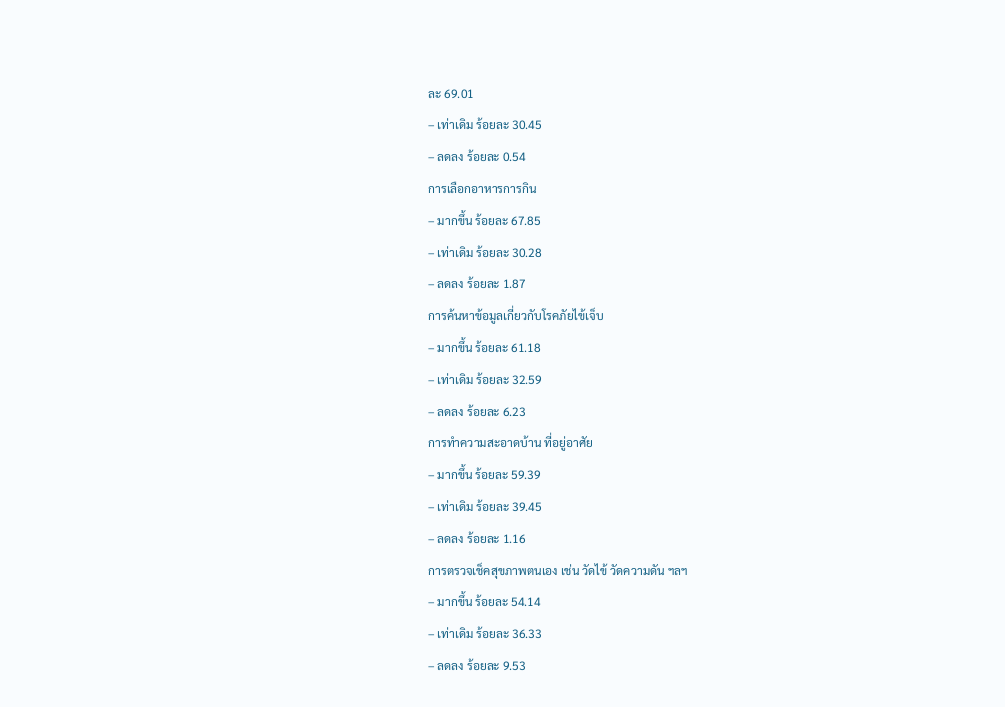ละ 69.01
– เท่าเดิม ร้อยละ 30.45
– ลดลง ร้อยละ 0.54
การเลือกอาหารการกิน
– มากขึ้น ร้อยละ 67.85
– เท่าเดิม ร้อยละ 30.28
– ลดลง ร้อยละ 1.87
การค้นหาข้อมูลเกี่ยวกับโรคภัยไข้เจ็บ
– มากขึ้น ร้อยละ 61.18
– เท่าเดิม ร้อยละ 32.59
– ลดลง ร้อยละ 6.23
การทำความสะอาดบ้าน ที่อยู่อาศัย
– มากขึ้น ร้อยละ 59.39
– เท่าเดิม ร้อยละ 39.45
– ลดลง ร้อยละ 1.16
การตรวจเช็คสุขภาพตนเอง เช่น วัดไข้ วัดความดัน ฯลฯ
– มากขึ้น ร้อยละ 54.14
– เท่าเดิม ร้อยละ 36.33
– ลดลง ร้อยละ 9.53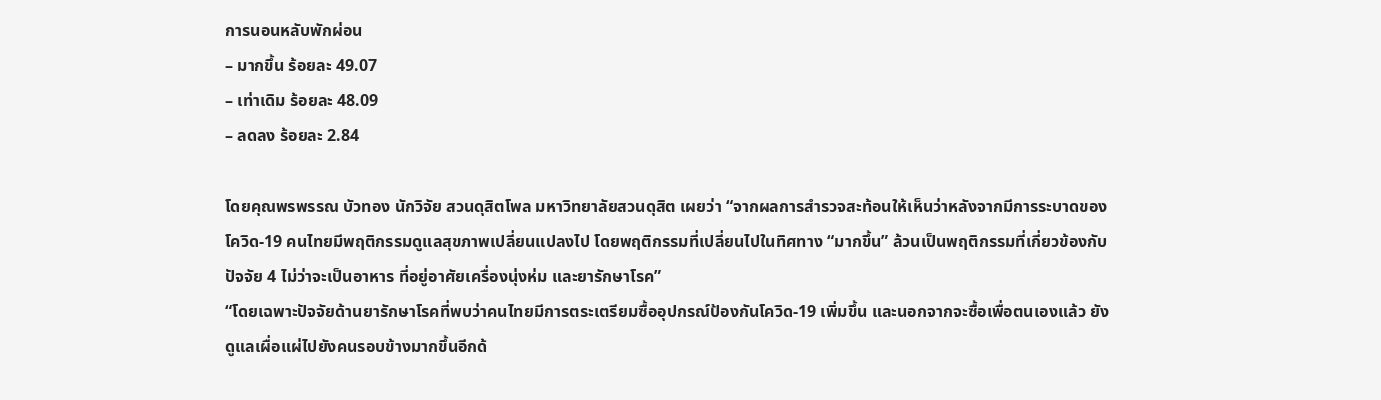การนอนหลับพักผ่อน
– มากขึ้น ร้อยละ 49.07
– เท่าเดิม ร้อยละ 48.09
– ลดลง ร้อยละ 2.84

โดยคุณพรพรรณ บัวทอง นักวิจัย สวนดุสิตโพล มหาวิทยาลัยสวนดุสิต เผยว่า “จากผลการสำรวจสะท้อนให้เห็นว่าหลังจากมีการระบาดของโควิด-19 คนไทยมีพฤติกรรมดูแลสุขภาพเปลี่ยนแปลงไป โดยพฤติกรรมที่เปลี่ยนไปในทิศทาง “มากขึ้น” ล้วนเป็นพฤติกรรมที่เกี่ยวข้องกับปัจจัย 4 ไม่ว่าจะเป็นอาหาร ที่อยู่อาศัยเครื่องนุ่งห่ม และยารักษาโรค”
“โดยเฉพาะปัจจัยด้านยารักษาโรคที่พบว่าคนไทยมีการตระเตรียมซื้ออุปกรณ์ป้องกันโควิด-19 เพิ่มขึ้น และนอกจากจะซื้อเพื่อตนเองแล้ว ยังดูแลเผื่อแผ่ไปยังคนรอบข้างมากขึ้นอีกด้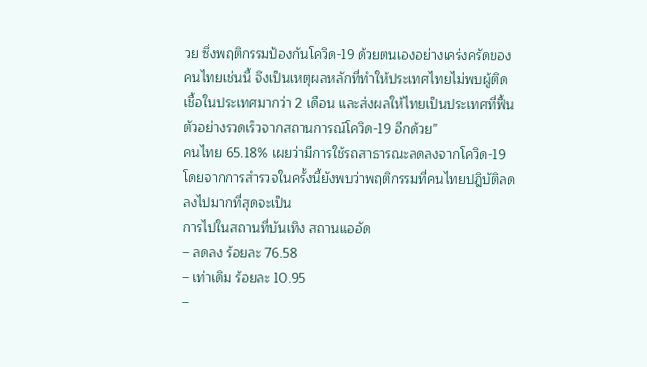วย ซึ่งพฤติกรรมป้องกันโควิด-19 ด้วยตนเองอย่างเคร่งครัดของคนไทยเช่นนี้ จึงเป็นเหตุผลหลักที่ทำให้ประเทศไทยไม่พบผู้ติดเชื้อในประเทศมากว่า 2 เดือน และส่งผลให้ไทยเป็นประเทศที่ฟื้นตัวอย่างรวดเร็วจากสถานการณ์โควิด-19 อีกด้วย”
คนไทย 65.18% เผยว่ามีการใช้รถสาธารณะลดลงจากโควิด-19
โดยจากการสำรวจในครั้งนี้ยังพบว่าพฤติกรรมที่คนไทยปฎิบัติลดลงไปมากที่สุดจะเป็น
การไปในสถานที่บันเทิง สถานแออัด
– ลดลง ร้อยละ 76.58
– เท่าเดิม ร้อยละ 10.95
–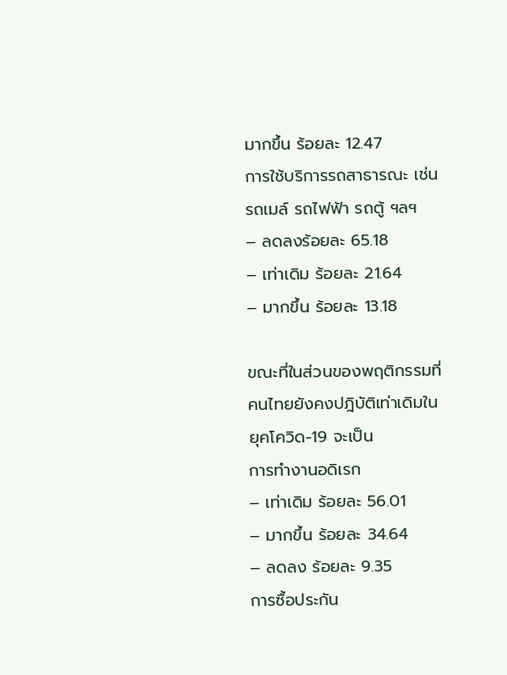มากขึ้น ร้อยละ 12.47
การใช้บริการรถสาธารณะ เช่น รถเมล์ รถไฟฟ้า รถตู้ ฯลฯ
– ลดลงร้อยละ 65.18
– เท่าเดิม ร้อยละ 21.64
– มากขึ้น ร้อยละ 13.18

ขณะที่ในส่วนของพฤติกรรมที่คนไทยยังคงปฎิบัติเท่าเดิมในยุคโควิด-19 จะเป็น
การทำงานอดิเรก
– เท่าเดิม ร้อยละ 56.01
– มากขึ้น ร้อยละ 34.64
– ลดลง ร้อยละ 9.35
การซื้อประกัน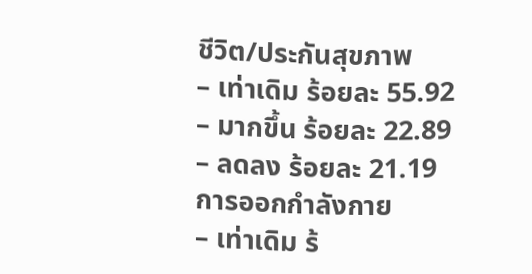ชีวิต/ประกันสุขภาพ
– เท่าเดิม ร้อยละ 55.92
– มากขึ้น ร้อยละ 22.89
– ลดลง ร้อยละ 21.19
การออกกำลังกาย
– เท่าเดิม ร้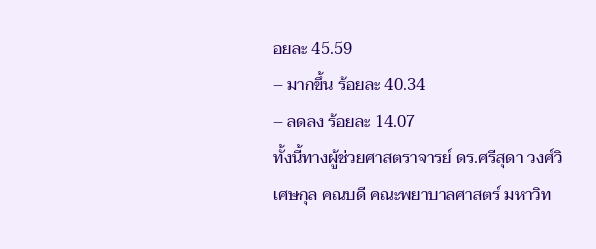อยละ 45.59
– มากขึ้น ร้อยละ 40.34
– ลดลง ร้อยละ 14.07
ทั้งนี้ทางผู้ช่วยศาสตราจารย์ ดร.ศรีสุดา วงศ์วิเศษกุล คณบดี คณะพยาบาลศาสตร์ มหาวิท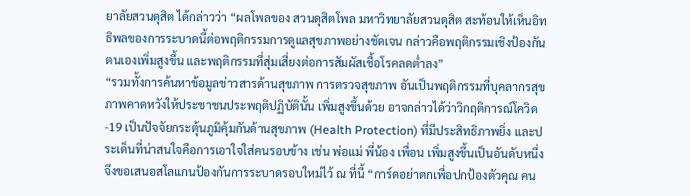ยาลัยสวนดุสิต ได้กล่าวว่า “ผลโพลของ สวนดุสิตโพล มหาวิทยาลัยสวนดุสิต สะท้อนให้เห็นอิทธิพลของการระบาดนี้ต่อพฤติกรรมการดูแลสุขภาพอย่างชัดเจน กล่าวคือพฤติกรรมเชิงป้องกันตนเองเพิ่มสูงขึ้น และพฤติกรรมที่สุ่มเสี่ยงต่อการสัมผัสเชื้อโรคลดต่ำลง”
“รวมทั้งการค้นหาข้อมูลข่าวสารด้านสุขภาพ การตรวจสุขภาพ อันเป็นพฤติกรรมที่บุคลากรสุขภาพคาดหวังให้ประชาชนประพฤติปฏิบัตินั้น เพิ่มสูงขึ้นด้วย อาจกล่าวได้ว่าวิกฤติการณ์โควิด-19 เป็นปัจจัยกระตุ้นภูมิคุ้มกันด้านสุขภาพ (Health Protection) ที่มีประสิทธิภาพยิ่ง และประเด็นที่น่าสนใจคือการเอาใจใส่คนรอบข้าง เช่น พ่อแม่ พี่น้อง เพื่อน เพิ่มสูงขึ้นเป็นอันดับหนึ่ง จึงขอเสนอสโลแกนป้องกันการระบาดรอบใหม่ไว้ ณ ที่นี้ “การ์ดอย่าตกเพื่อปกป้องตัวคุณ คน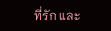ที่รัก และ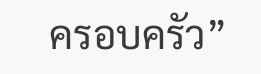ครอบครัว”